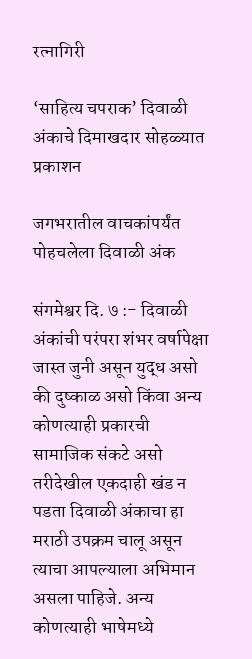रत्नागिरी

‘साहित्य चपराक’ दिवाळी अंकाचे दिमाखदार सोहळ्यात प्रकाशन

जगभरातील वाचकांपर्यंत पोहचलेला दिवाळी अंक

संगमेश्वर दि. ७ :- दिवाळी अंकांची परंपरा शंभर वर्षापेक्षा जास्त जुनी असून युद्ध असो की दुष्काळ असो किंवा अन्य कोणत्याही प्रकारची सामाजिक संकटे असो तरीदेखील एकदाही खंड न पडता दिवाळी अंकाचा हा मराठी उपक्रम चालू असून त्याचा आपल्याला अभिमान असला पाहिजे. अन्य कोणत्याही भाषेमध्ये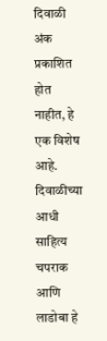दिवाळी अंक प्रकाशित होत नाहीत, हे एक विशेष आहे. दिवाळीच्या आधी साहित्य चपराक आणि लाडोबा हे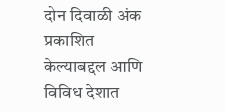दोन दिवाळी अंक प्रकाशित केल्याबद्दल आणि विविध देशात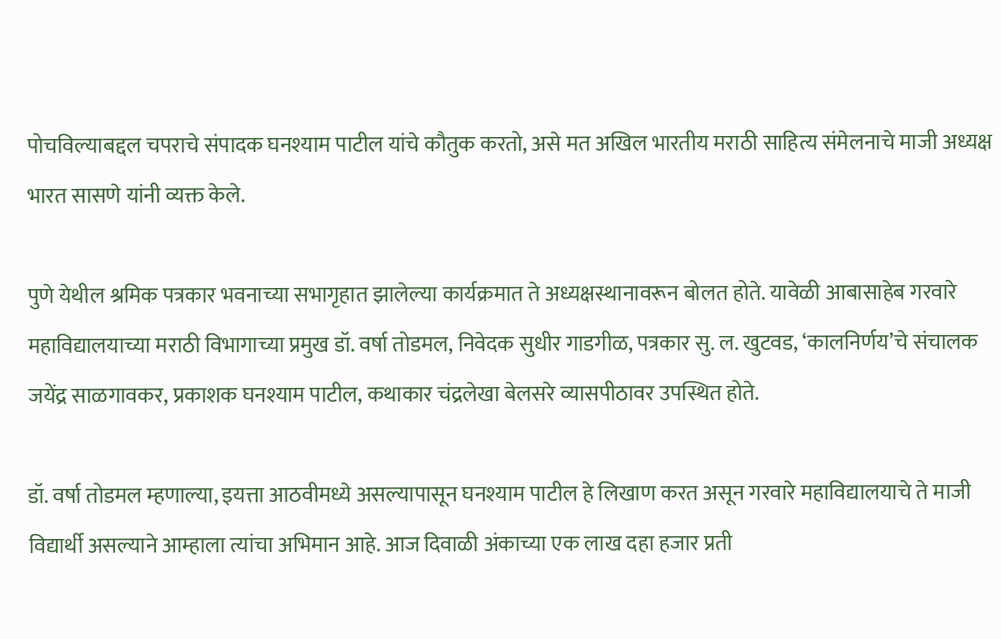पोचविल्याबद्दल चपराचे संपादक घनश्याम पाटील यांचे कौतुक करतो, असे मत अखिल भारतीय मराठी साहित्य संमेलनाचे माजी अध्यक्ष भारत सासणे यांनी व्यक्त केले.

पुणे येथील श्रमिक पत्रकार भवनाच्या सभागृहात झालेल्या कार्यक्रमात ते अध्यक्षस्थानावरून बोलत होते. यावेळी आबासाहेब गरवारे महाविद्यालयाच्या मराठी विभागाच्या प्रमुख डॉ. वर्षा तोडमल, निवेदक सुधीर गाडगीळ, पत्रकार सु. ल. खुटवड, ‘कालनिर्णय’चे संचालक जयेंद्र साळगावकर, प्रकाशक घनश्याम पाटील, कथाकार चंद्रलेखा बेलसरे व्यासपीठावर उपस्थित होते.

डॉ. वर्षा तोडमल म्हणाल्या, इयत्ता आठवीमध्ये असल्यापासून घनश्याम पाटील हे लिखाण करत असून गरवारे महाविद्यालयाचे ते माजी विद्यार्थी असल्याने आम्हाला त्यांचा अभिमान आहे. आज दिवाळी अंकाच्या एक लाख दहा हजार प्रती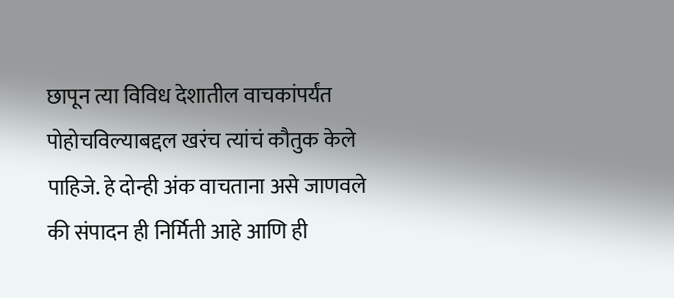छापून त्या विविध देशातील वाचकांपर्यंत पोहोचविल्याबद्दल खरंच त्यांचं कौतुक केले पाहिजे. हे दोन्ही अंक वाचताना असे जाणवले की संपादन ही निर्मिती आहे आणि ही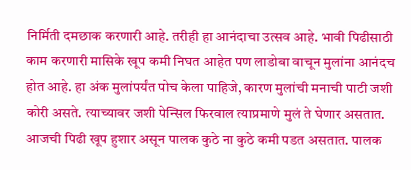निर्मिती दमछाक करणारी आहे. तरीही हा आनंदाचा उत्सव आहे. भावी पिढीसाठी काम करणारी मासिके खूप कमी निघत आहेत पण लाडोबा वाचून मुलांना आनंदच होत आहे. हा अंक मुलांपर्यंत पोच केला पाहिजे, कारण मुलांची मनाची पाटी जशी कोरी असते. त्याच्यावर जशी पेन्सिल फिरवाल त्याप्रमाणे मुलं ते घेणार असतात. आजची पिढी खूप हुशार असून पालक कुठे ना कुठे कमी पडत असतात. पालक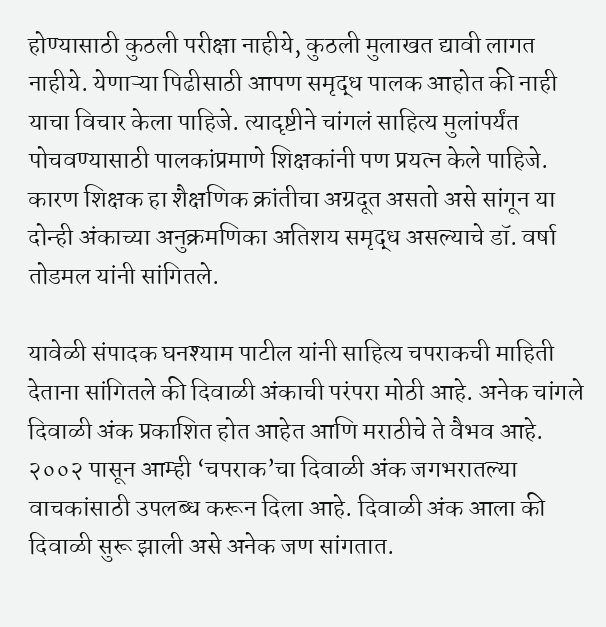होण्यासाठी कुठली परीक्षा नाहीये, कुठली मुलाखत द्यावी लागत नाहीये. येणाऱ्या पिढीसाठी आपण समृद्ध पालक आहोत की नाही याचा विचार केला पाहिजे. त्यादृष्टीने चांगलं साहित्य मुलांपर्यंत पोचवण्यासाठी पालकांप्रमाणे शिक्षकांनी पण प्रयत्न केले पाहिजे. कारण शिक्षक हा शैक्षणिक क्रांतीचा अग्रदूत असतो असे सांगून या दोन्ही अंकाच्या अनुक्रमणिका अतिशय समृद्ध असल्याचे डॉ. वर्षा तोडमल यांनी सांगितले.

यावेळी संपादक घनश्याम पाटील यांनी साहित्य चपराकची माहिती देताना सांगितले की दिवाळी अंकाची परंपरा मोठी आहे. अनेक चांगले दिवाळी अंक प्रकाशित होत आहेत आणि मराठीचे ते वैभव आहे. २००२ पासून आम्ही ‘चपराक’चा दिवाळी अंक जगभरातल्या वाचकांसाठी उपलब्ध करून दिला आहे. दिवाळी अंक आला की दिवाळी सुरू झाली असे अनेक जण सांगतात.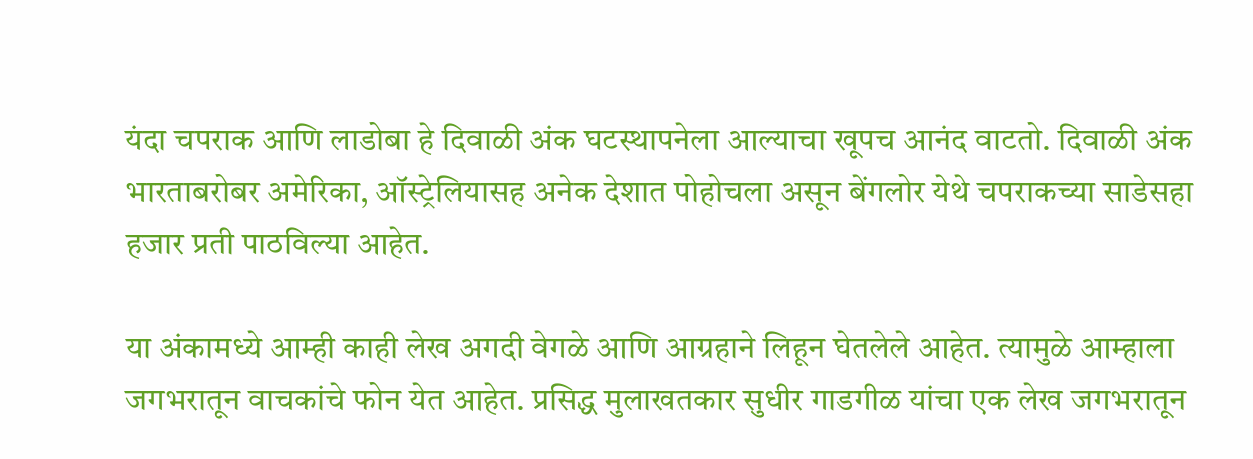यंदा चपराक आणि लाडोबा हे दिवाळी अंक घटस्थापनेला आल्याचा खूपच आनंद वाटतो. दिवाळी अंक भारताबरोबर अमेरिका, ऑस्ट्रेलियासह अनेक देशात पोहोचला असून बेंगलोर येथे चपराकच्या साडेसहा हजार प्रती पाठविल्या आहेत.

या अंकामध्ये आम्ही काही लेख अगदी वेगळे आणि आग्रहाने लिहून घेतलेले आहेत. त्यामुळे आम्हाला जगभरातून वाचकांचे फोन येत आहेत. प्रसिद्ध मुलाखतकार सुधीर गाडगीळ यांचा एक लेख जगभरातून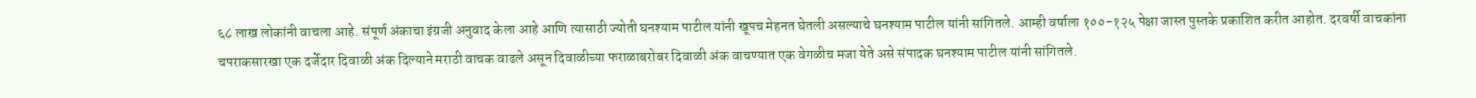६८ लाख लोकांनी वाचला आहे. संपूर्ण अंकाचा इंग्रजी अनुवाद केला आहे आणि त्यासाठी ज्योती घनश्याम पाटील यांनी खूपच मेहनत घेतली असल्याचे घनश्याम पाटील यांनी सांगितले. आम्ही वर्षाला १००-१२५ पेक्षा जास्त पुस्तके प्रकाशित करीत आहोत. दरवर्षी वाचकांना चपराकसारखा एक दर्जेदार दिवाळी अंक दिल्याने मराठी वाचक वाढले असून दिवाळीच्या फराळाबरोबर दिवाळी अंक वाचण्यात एक वेगळीच मजा येते असे संपादक घनश्याम पाटील यांनी सांगितले.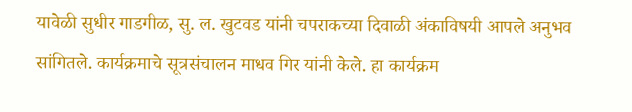यावेळी सुधीर गाडगीळ, सु. ल. खुटवड यांनी चपराकच्या दिवाळी अंकाविषयी आपले अनुभव सांगितले. कार्यक्रमाचे सूत्रसंचालन माधव गिर यांनी केले. हा कार्यक्रम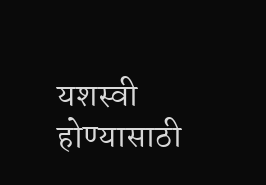यशस्वी होण्यासाठी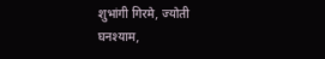शुभांगी गिरमे, ज्योती घनश्याम,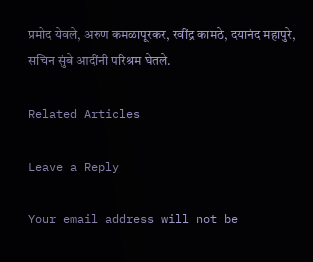प्रमोद येवले, अरुण कमळापूरकर, रवींद्र कामठे, दयानंद महापुरे, सचिन सुंबे आदींनी परिश्रम घेतले.

Related Articles

Leave a Reply

Your email address will not be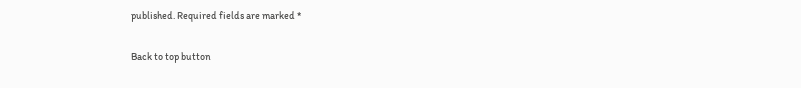published. Required fields are marked *

Back to top button